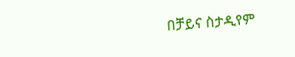በቻይና ስታዲየም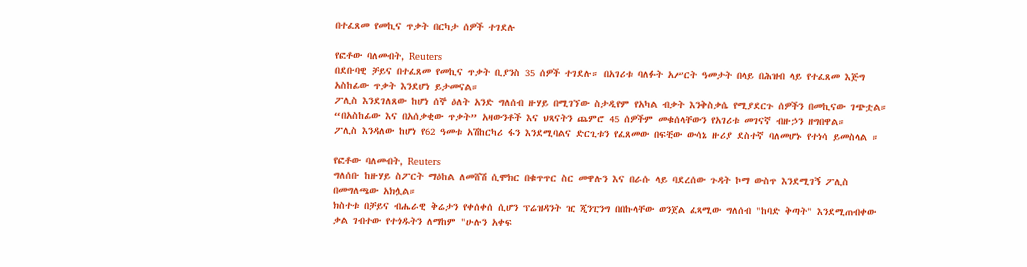በተፈጸመ የመኪና ጥቃት በርካታ ሰዎች ተገደሉ

የፎቶው ባለመብት, Reuters
በደቡባዊ ቻይና በተፈጸመ የመኪና ጥቃት ቢያንስ 35 ሰዎች ተገደሉ። በአገሪቱ ባለፉት አሥርት ዓመታት በላይ በሕዝብ ላይ የተፈጸመ እጅግ አስከፊው ጥቃት እንደሆነ ይታመናል።
ፖሊስ እንደገለጸው ከሆነ ሰኞ ዕለት አንድ ግለሰብ ዙሃይ በሚገኘው ስታዲየም የአካል ብቃት እንቅስቃሴ የሚያደርጉ ሰዎችን በመኪናው ገጭቷል።
“በአስከፊው እና በአሰቃቂው ጥቃት” አዛውንቶች እና ህጻናትን ጨምሮ 45 ሰዎችም መቁሰላቸውን የአገሪቱ መገናኛ ብዙኃን ዘግበዋል።
ፖሊስ እንዳለው ከሆነ የ62 ዓመቱ አሽከርካሪ ፋን እንደሚባልና ድርጊቱን የፈጸመው በፍቺው ውሳኔ ዙሪያ ደስተኛ ባለመሆኑ የተነሳ ይመስላል ።

የፎቶው ባለመብት, Reuters
ግለሰቡ ከዙሃይ ስፖርት ማዕከል ለመሸሽ ሲሞክር በቁጥጥር ስር መዋሉን እና በራሱ ላይ ባደረሰው ጉዳት ኮማ ውስጥ እንደሚገኝ ፖሊስ በመግለጫው አክሏል።
ክስተቱ በቻይና ብሔራዊ ቅሬታን የቀሰቀሰ ሲሆን ፕሬዝዳንት ዢ ጂንፒንግ በበኩላቸው ወንጀል ፈጻሚው ግለሰብ "ከባድ ቅጣት" እንደሚጠብቀው ቃል ገብተው የተጎዱትን ለማከም "ሁሉን አቀፍ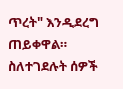ጥረት" እንዲደረግ ጠይቀዋል።
ስለተገደሉት ሰዎች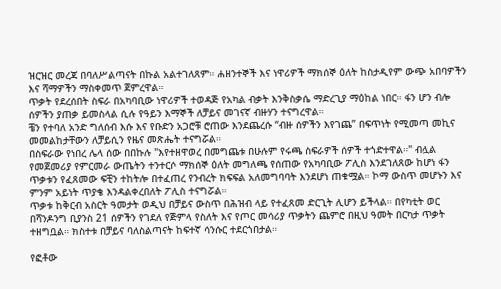ዝርዝር መረጃ በባለሥልጣናት በኩል አልተገለጸም። ሐዘንተኞች እና ነዋሪዎች ማክሰኞ ዕለት ከስታዲየም ውጭ አበባዎችን እና ሻማዎችን ማስቀመጥ ጀምረዋል።
ጥቃት የደረሰበት ስፍራ በአካባቢው ነዋሪዎች ተወዳጅ የአካል ብቃት እንቅስቃሴ ማድረጊያ ማዕከል ነበር። ፋን ሆን ብሎ ሰዎችን ያጠቃ ይመስላል ሲሉ የዓይን እማኞች ለቻይና መገናኛ ብዙሃን ተናግረዋል።
ቼን የተባለ አንድ ግለሰብ እሱ እና የቡድን አጋሮቹ ሮጠው እንደጨረሱ “ብዙ ሰዎችን እየገጨ” በፍጥነት የሚመጣ መኪና መመልከታቸውን ለቻይሲን የዜና መጽሔት ተናግሯል።
በስፍራው የነበረ ሌላ ሰው በበኩሉ "እየተዘዋወረ በመግጨቱ በሁሉም የሩጫ ስፍራዎች ሰዎች ተጎድተዋል።" ብሏል
የመጀመሪያ የምርመራ ውጤትን ተንተርሶ ማክሰኞ ዕለት መግለጫ የሰጠው የአካባቢው ፖሊስ እንደገለጸው ከሆነ ፋን ጥቃቱን የፈጸመው ፍቺን ተከትሎ በተፈጠረ የንብረት ክፍፍል አለመግባባት እንደሆነ ጠቁሟል። ኮማ ውስጥ መሆኑን እና ምንም አይነት ጥያቄ እንዳልቀረበለት ፖሊስ ተናግሯል።
ጥቃቱ ከቅርብ አስርት ዓመታት ወዲህ በቻይና ውስጥ በሕዝብ ላይ የተፈጸመ ድርጊት ሊሆን ይችላል። በየካቲት ወር በሻንዶንግ ቢያንስ 21 ሰዎችን የገደለ የጅምላ የስለት እና የጦር መሳሪያ ጥቃትን ጨምሮ በዚህ ዓመት በርካታ ጥቃት ተዘግቧል። ክስተቱ በቻይና ባለስልጣናት ከፍተኛ ሳንሱር ተደርጎበታል።

የፎቶው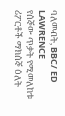ባለመብት, BBC/ ED LAWRENCE
የሰኞው ጥቃት የሚመለከቱ ሪፖርቶች ማክሰኞ ዕለት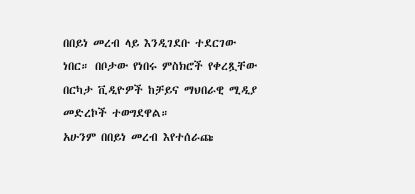በበይነ መረብ ላይ እንዲገደቡ ተደርገው ነበር። በቦታው የነበሩ ምስክሮች የቀረጿቸው በርካታ ቪዲዮዎች ከቻይና ማህበራዊ ሚዲያ መድረኮች ተወግደዋል።
አሁንም በበይነ መረብ እየተሰራጩ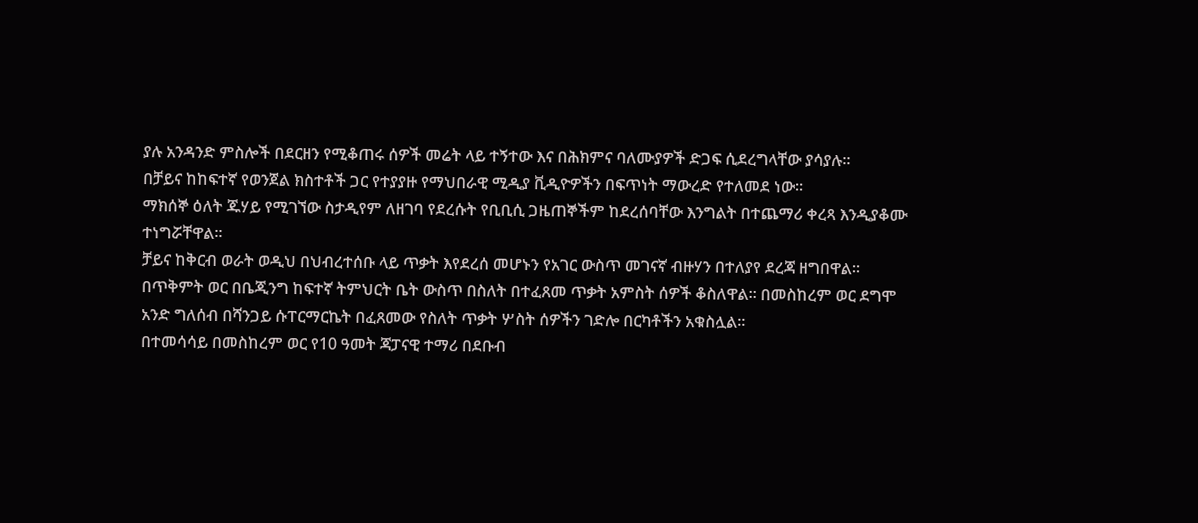ያሉ አንዳንድ ምስሎች በደርዘን የሚቆጠሩ ሰዎች መሬት ላይ ተኝተው እና በሕክምና ባለሙያዎች ድጋፍ ሲደረግላቸው ያሳያሉ።
በቻይና ከከፍተኛ የወንጀል ክስተቶች ጋር የተያያዙ የማህበራዊ ሚዲያ ቪዲዮዎችን በፍጥነት ማውረድ የተለመደ ነው።
ማክሰኞ ዕለት ጁሃይ የሚገኘው ስታዲየም ለዘገባ የደረሱት የቢቢሲ ጋዜጠኞችም ከደረሰባቸው እንግልት በተጨማሪ ቀረጻ እንዲያቆሙ ተነግሯቸዋል።
ቻይና ከቅርብ ወራት ወዲህ በህብረተሰቡ ላይ ጥቃት እየደረሰ መሆኑን የአገር ውስጥ መገናኛ ብዙሃን በተለያየ ደረጃ ዘግበዋል።
በጥቅምት ወር በቤጂንግ ከፍተኛ ትምህርት ቤት ውስጥ በስለት በተፈጸመ ጥቃት አምስት ሰዎች ቆስለዋል። በመስከረም ወር ደግሞ አንድ ግለሰብ በሻንጋይ ሱፐርማርኬት በፈጸመው የስለት ጥቃት ሦስት ሰዎችን ገድሎ በርካቶችን አቁስሏል።
በተመሳሳይ በመስከረም ወር የ10 ዓመት ጃፓናዊ ተማሪ በደቡብ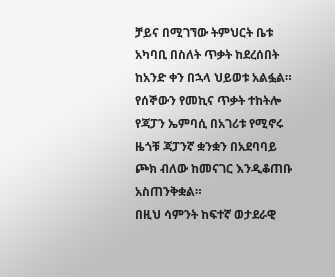ቻይና በሚገኘው ትምህርት ቤቱ አካባቢ በስለት ጥቃት ከደረሰበት ከአንድ ቀን በኋላ ህይወቱ አልፏል።
የሰኞውን የመኪና ጥቃት ተከትሎ የጃፓን ኤምባሲ በአገሪቱ የሚኖሩ ዜጎቹ ጃፓንኛ ቋንቋን በአደባባይ ጮክ ብለው ከመናገር እንዲቆጠቡ አስጠንቅቋል።
በዚህ ሳምንት ከፍተኛ ወታደራዊ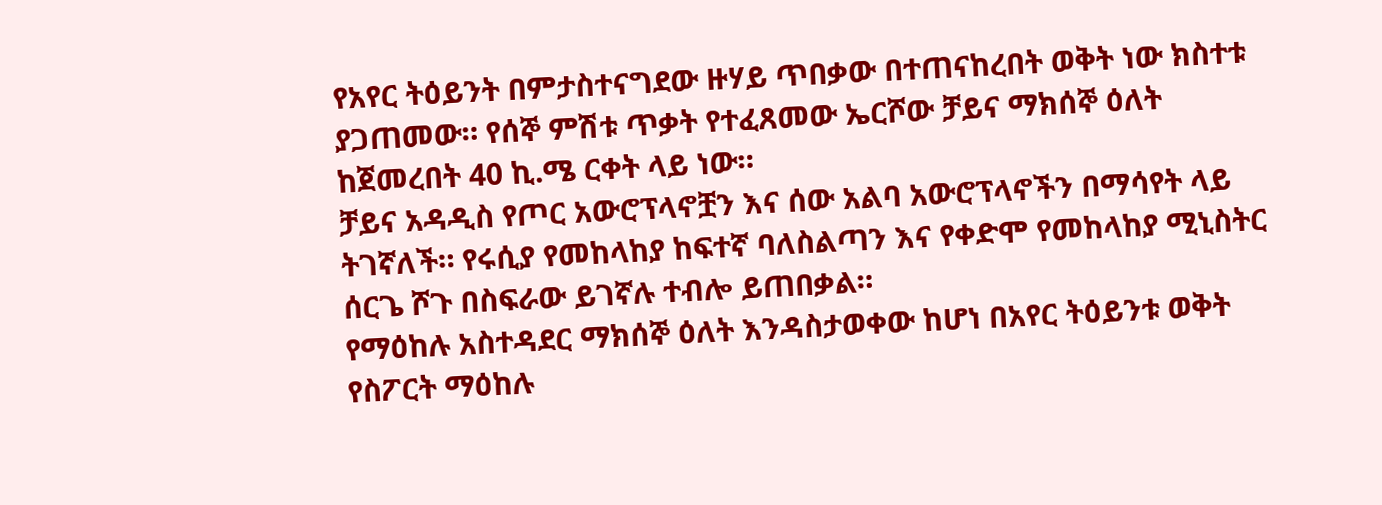የአየር ትዕይንት በምታስተናግደው ዙሃይ ጥበቃው በተጠናከረበት ወቅት ነው ክስተቱ ያጋጠመው። የሰኞ ምሽቱ ጥቃት የተፈጸመው ኤርሾው ቻይና ማክሰኞ ዕለት ከጀመረበት 40 ኪ.ሜ ርቀት ላይ ነው።
ቻይና አዳዲስ የጦር አውሮፕላኖቿን እና ሰው አልባ አውሮፕላኖችን በማሳየት ላይ ትገኛለች። የሩሲያ የመከላከያ ከፍተኛ ባለስልጣን እና የቀድሞ የመከላከያ ሚኒስትር ሰርጌ ሾጉ በስፍራው ይገኛሉ ተብሎ ይጠበቃል።
የማዕከሉ አስተዳደር ማክሰኞ ዕለት እንዳስታወቀው ከሆነ በአየር ትዕይንቱ ወቅት የስፖርት ማዕከሉ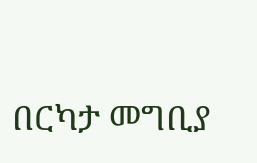በርካታ መግቢያ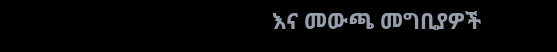እና መውጫ መግቢያዎች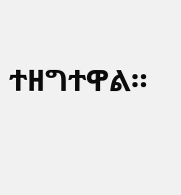ተዘግተዋል።